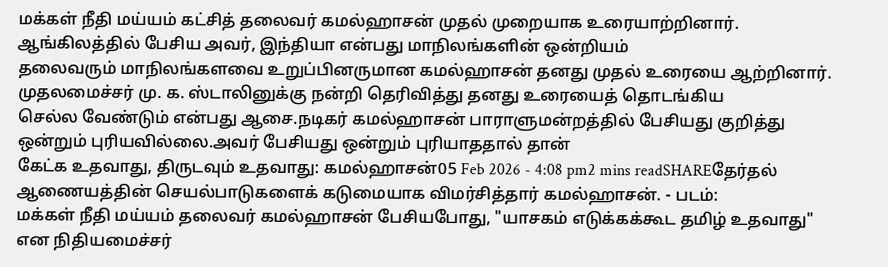மக்கள் நீதி மய்யம் கட்சித் தலைவர் கமல்ஹாசன் முதல் முறையாக உரையாற்றினார். ஆங்கிலத்தில் பேசிய அவர், இந்தியா என்பது மாநிலங்களின் ஒன்றியம்
தலைவரும் மாநிலங்களவை உறுப்பினருமான கமல்ஹாசன் தனது முதல் உரையை ஆற்றினார். முதலமைச்சர் மு. க. ஸ்டாலினுக்கு நன்றி தெரிவித்து தனது உரையைத் தொடங்கிய
செல்ல வேண்டும் என்பது ஆசை.நடிகர் கமல்ஹாசன் பாராளுமன்றத்தில் பேசியது குறித்து ஒன்றும் புரியவில்லை.அவர் பேசியது ஒன்றும் புரியாததால் தான்
கேட்க உதவாது, திருடவும் உதவாது: கமல்ஹாசன்05 Feb 2026 - 4:08 pm2 mins readSHAREதேர்தல் ஆணையத்தின் செயல்பாடுகளைக் கடுமையாக விமர்சித்தார் கமல்ஹாசன். - படம்:
மக்கள் நீதி மய்யம் தலைவர் கமல்ஹாசன் பேசியபோது, "யாசகம் எடுக்கக்கூட தமிழ் உதவாது" என நிதியமைச்சர்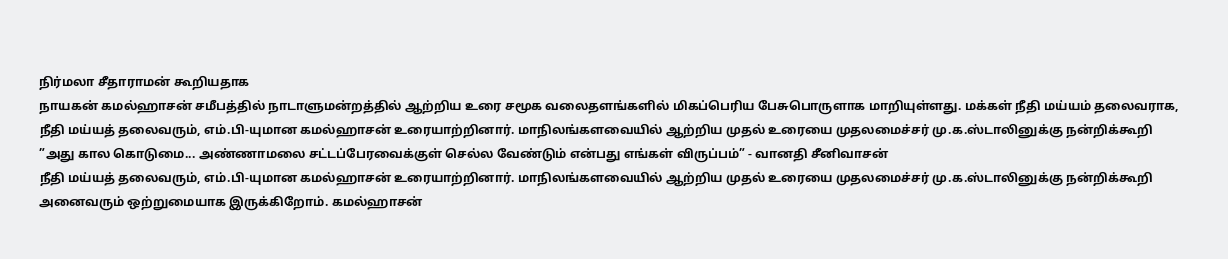நிர்மலா சீதாராமன் கூறியதாக
நாயகன் கமல்ஹாசன் சமீபத்தில் நாடாளுமன்றத்தில் ஆற்றிய உரை சமூக வலைதளங்களில் மிகப்பெரிய பேசுபொருளாக மாறியுள்ளது. மக்கள் நீதி மய்யம் தலைவராக,
நீதி மய்யத் தலைவரும், எம்.பி-யுமான கமல்ஹாசன் உரையாற்றினார். மாநிலங்களவையில் ஆற்றிய முதல் உரையை முதலமைச்சர் மு.க.ஸ்டாலினுக்கு நன்றிக்கூறி
”அது கால கொடுமை... அண்ணாமலை சட்டப்பேரவைக்குள் செல்ல வேண்டும் என்பது எங்கள் விருப்பம்” - வானதி சீனிவாசன்
நீதி மய்யத் தலைவரும், எம்.பி-யுமான கமல்ஹாசன் உரையாற்றினார். மாநிலங்களவையில் ஆற்றிய முதல் உரையை முதலமைச்சர் மு.க.ஸ்டாலினுக்கு நன்றிக்கூறி
அனைவரும் ஒற்றுமையாக இருக்கிறோம். கமல்ஹாசன்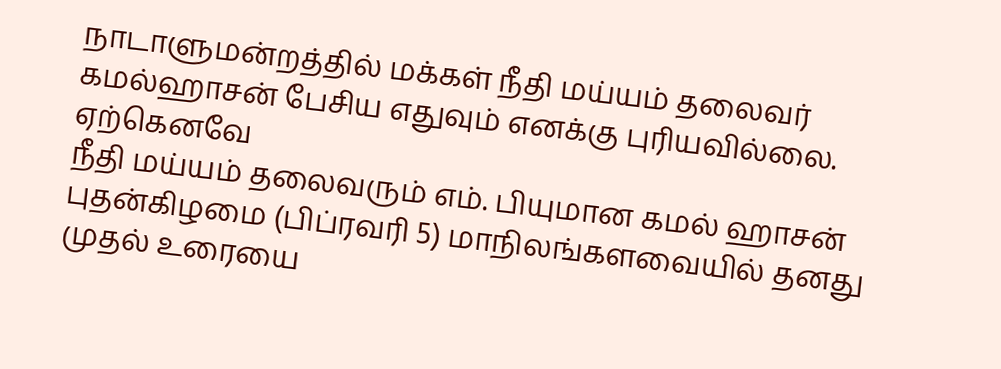நாடாளுமன்றத்தில் மக்கள் நீதி மய்யம் தலைவர் கமல்ஹாசன் பேசிய எதுவும் எனக்கு புரியவில்லை. ஏற்கெனவே
நீதி மய்யம் தலைவரும் எம். பியுமான கமல் ஹாசன் புதன்கிழமை (பிப்ரவரி 5) மாநிலங்களவையில் தனது முதல் உரையை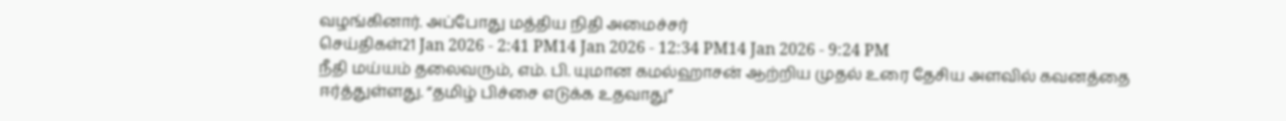வழங்கினார். அப்போது மத்திய நிதி அமைச்சர்
செய்திகள்21 Jan 2026 - 2:41 PM14 Jan 2026 - 12:34 PM14 Jan 2026 - 9:24 PM
நீதி மய்யம் தலைவரும், எம். பி. யுமான கமல்ஹாசன் ஆற்றிய முதல் உரை தேசிய அளவில் கவனத்தை ஈர்த்துள்ளது. “தமிழ் பிச்சை எடுக்க உதவாது”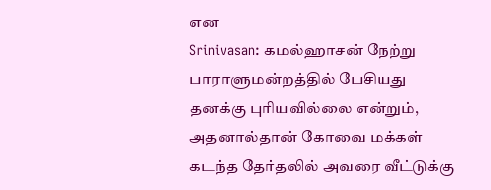என
Srinivasan: கமல்ஹாசன் நேற்று பாராளுமன்றத்தில் பேசியது தனக்கு புரியவில்லை என்றும், அதனால்தான் கோவை மக்கள் கடந்த தேர்தலில் அவரை வீட்டுக்கு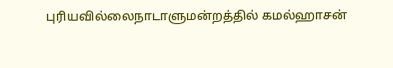புரியவில்லைநாடாளுமன்றத்தில் கமல்ஹாசன்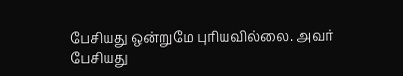பேசியது ஒன்றுமே புரியவில்லை. அவர் பேசியது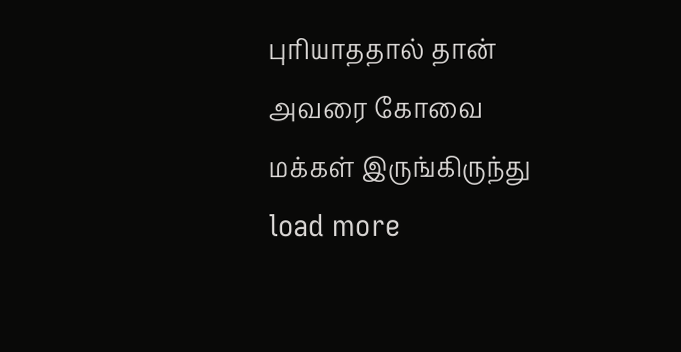புரியாததால் தான் அவரை கோவை மக்கள் இருங்கிருந்து
load more